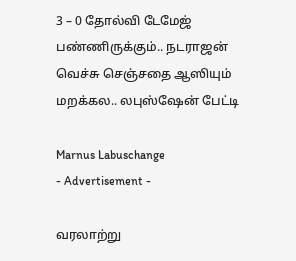3 – 0 தோல்வி டேமேஜ் பண்ணிருக்கும்.. நடராஜன் வெச்சு செஞ்சதை ஆஸியும் மறக்கல.. லபுஸ்ஷேன் பேட்டி

Marnus Labuschange
- Advertisement -

வரலாற்று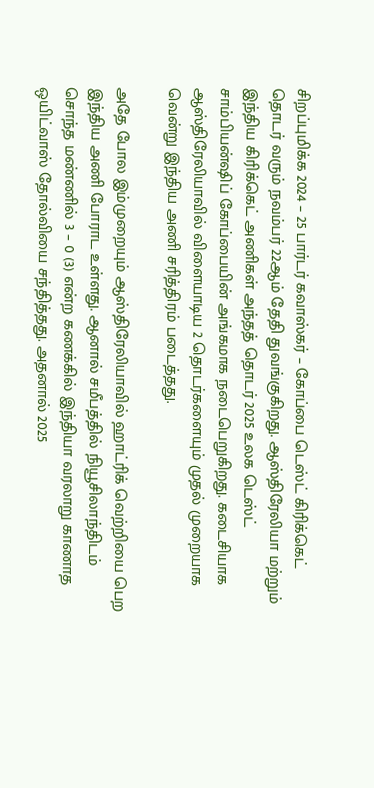சிறப்புமிக்க 2024 – 25 பார்டர் கவாஸ்கர் – கோப்பை டெஸ்ட் கிரிக்கெட் தொடர் வரும் நவம்பர் 22ஆம் தேதி துவங்குகிறது. ஆஸ்திரேலியா மற்றும் இந்திய கிரிக்கெட் அணிகள் அந்தத் தொடர் 2025 உலக டெஸ்ட் சாம்பியன்ஷிப் கோப்பையின் அங்கமாக நடைபெறுகிறது. கடைசியாக ஆஸ்திரேலியாவில் விளையாடிய 2 தொடர்களையும் முதல் முறையாக வென்று இந்திய அணி சரித்திரம் படைத்தது.

அதே போல இம்முறையும் ஆஸ்திரேலியாவில் ஹாட்ரிக் வெற்றியை பெற இந்திய அணி போராட உள்ளது. ஆனால் சமீபத்தில் நியூசிலாந்திடம் சொந்த மண்ணில் 3 – 0 (3) என்ற கணக்கில் இந்தியா வரலாறு காணாத ஒயிட்வாஸ் தோல்வியை சந்தித்தது. அதனால் 2025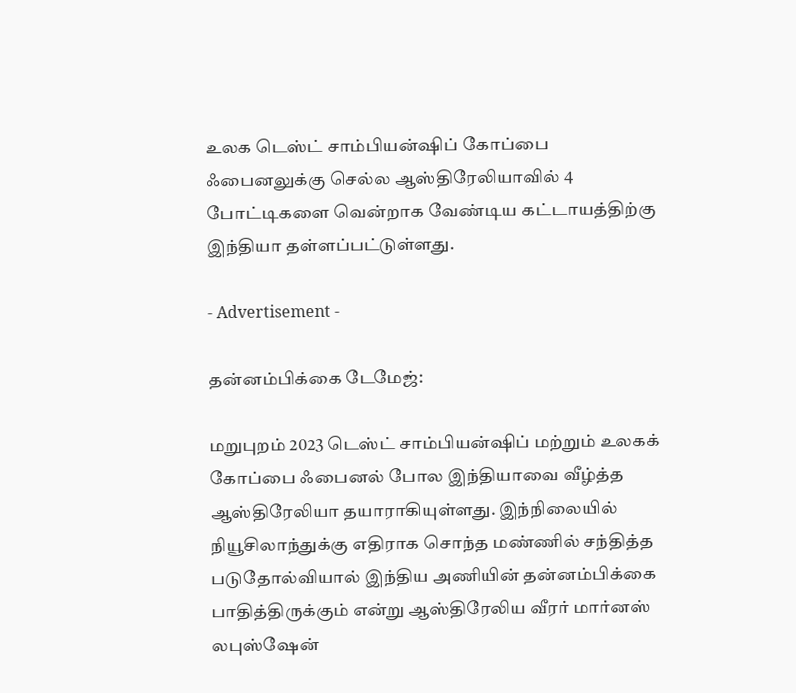உலக டெஸ்ட் சாம்பியன்ஷிப் கோப்பை ஃபைனலுக்கு செல்ல ஆஸ்திரேலியாவில் 4 போட்டிகளை வென்றாக வேண்டிய கட்டாயத்திற்கு இந்தியா தள்ளப்பட்டுள்ளது.

- Advertisement -

தன்னம்பிக்கை டேமேஜ்:

மறுபுறம் 2023 டெஸ்ட் சாம்பியன்ஷிப் மற்றும் உலகக் கோப்பை ஃபைனல் போல இந்தியாவை வீழ்த்த ஆஸ்திரேலியா தயாராகியுள்ளது. இந்நிலையில் நியூசிலாந்துக்கு எதிராக சொந்த மண்ணில் சந்தித்த படுதோல்வியால் இந்திய அணியின் தன்னம்பிக்கை பாதித்திருக்கும் என்று ஆஸ்திரேலிய வீரர் மார்னஸ் லபுஸ்ஷேன்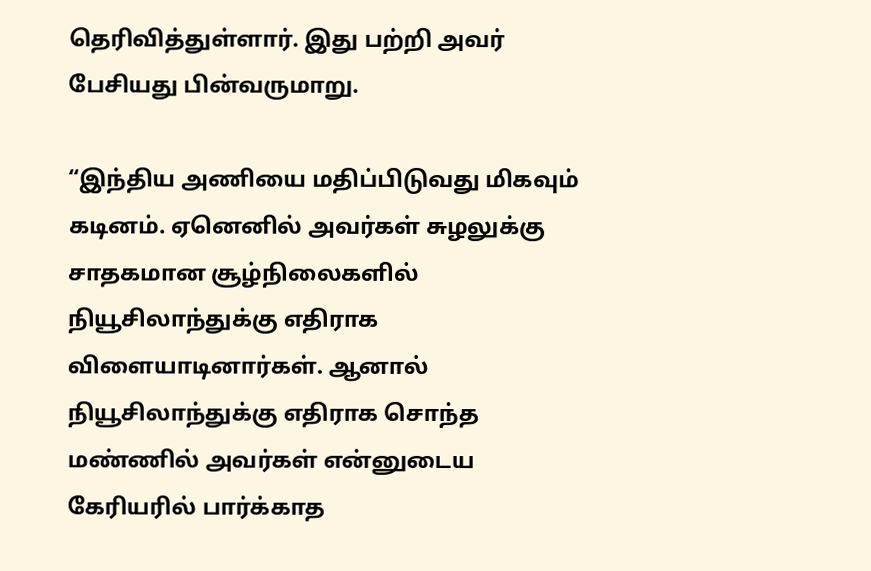தெரிவித்துள்ளார். இது பற்றி அவர் பேசியது பின்வருமாறு.

“இந்திய அணியை மதிப்பிடுவது மிகவும் கடினம். ஏனெனில் அவர்கள் சுழலுக்கு சாதகமான சூழ்நிலைகளில் நியூசிலாந்துக்கு எதிராக விளையாடினார்கள். ஆனால் நியூசிலாந்துக்கு எதிராக சொந்த மண்ணில் அவர்கள் என்னுடைய கேரியரில் பார்க்காத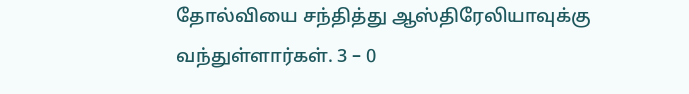தோல்வியை சந்தித்து ஆஸ்திரேலியாவுக்கு வந்துள்ளார்கள். 3 – 0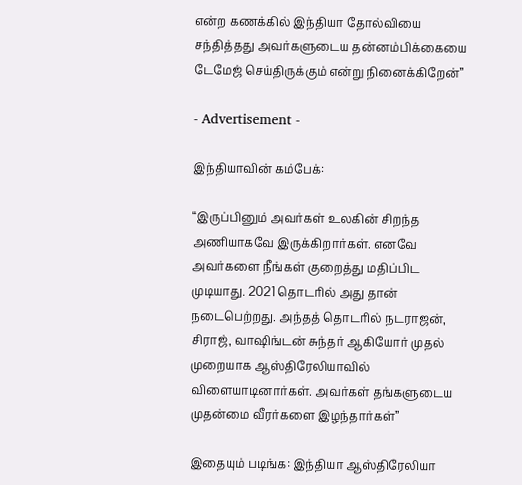என்ற கணக்கில் இந்தியா தோல்வியை சந்தித்தது அவர்களுடைய தன்னம்பிக்கையை டேமேஜ் செய்திருக்கும் என்று நினைக்கிறேன்”

- Advertisement -

இந்தியாவின் கம்பேக்:

“இருப்பினும் அவர்கள் உலகின் சிறந்த அணியாகவே இருக்கிறார்கள். எனவே அவர்களை நீங்கள் குறைத்து மதிப்பிட முடியாது. 2021 தொடரில் அது தான் நடைபெற்றது. அந்தத் தொடரில் நடராஜன், சிராஜ், வாஷிங்டன் சுந்தர் ஆகியோர் முதல் முறையாக ஆஸ்திரேலியாவில் விளையாடினார்கள். அவர்கள் தங்களுடைய முதன்மை வீரர்களை இழந்தார்கள்”

இதையும் படிங்க: இந்தியா ஆஸ்திரேலியா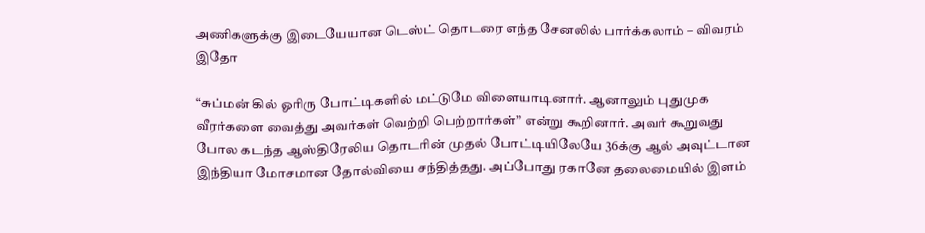அணிகளுக்கு இடையேயான டெஸ்ட் தொடரை எந்த சேனலில் பார்க்கலாம் – விவரம் இதோ

“சுப்மன் கில் ஓரிரு போட்டிகளில் மட்டுமே விளையாடினார். ஆனாலும் புதுமுக வீரர்களை வைத்து அவர்கள் வெற்றி பெற்றார்கள்” என்று கூறினார். அவர் கூறுவது போல கடந்த ஆஸ்திரேலிய தொடரின் முதல் போட்டியிலேயே 36க்கு ஆல் அவுட்டான இந்தியா மோசமான தோல்வியை சந்தித்தது. அப்போது ரகானே தலைமையில் இளம்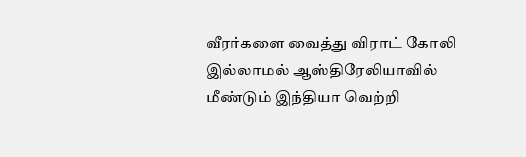வீரர்களை வைத்து விராட் கோலி இல்லாமல் ஆஸ்திரேலியாவில் மீண்டும் இந்தியா வெற்றி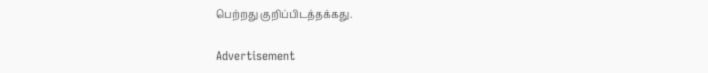பெற்றது குறிப்பிடத்தக்கது.

Advertisement